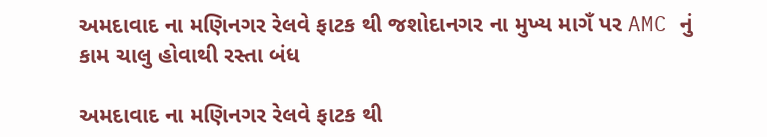અમદાવાદ ના મણિનગર રેલવે ફાટક થી જશોદાનગર ના મુખ્ય માગઁ પર AMC નું કામ ચાલુ હોવાથી રસ્તા બંધ

અમદાવાદ ના મણિનગર રેલવે ફાટક થી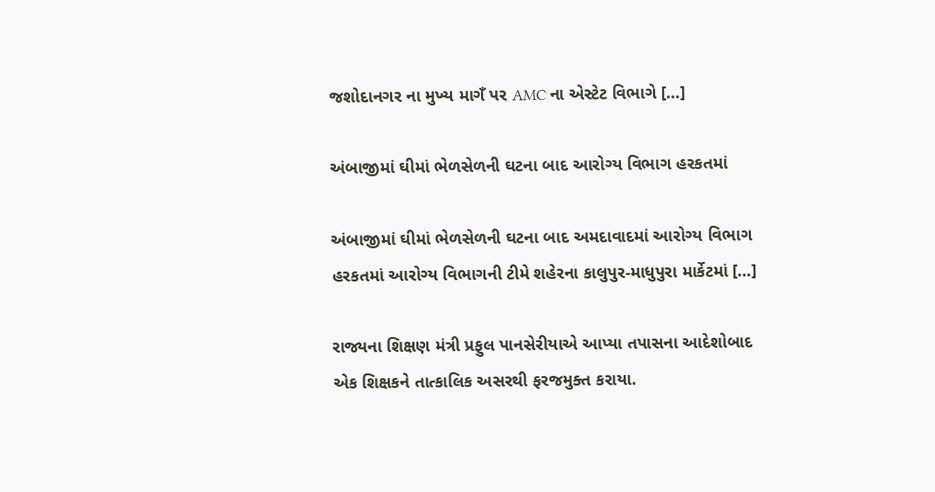જશોદાનગર ના મુખ્ય માગઁ પર AMC ના એસ્ટેટ વિભાગે […]

અંબાજીમાં ઘીમાં ભેળસેળની ઘટના બાદ આરોગ્ય વિભાગ હરકતમાં

અંબાજીમાં ઘીમાં ભેળસેળની ઘટના બાદ અમદાવાદમાં આરોગ્ય વિભાગ હરકતમાં આરોગ્ય વિભાગની ટીમે શહેરના કાલુપુર-માધુપુરા માર્કેટમાં […]

રાજ્યના શિક્ષણ મંત્રી પ્રફુલ પાનસેરીયાએ આપ્યા તપાસના આદેશોબાદ એક શિક્ષકને તાત્કાલિક અસરથી ફરજમુક્ત કરાયા.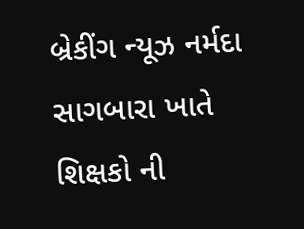બ્રેકીંગ ન્યૂઝ નર્મદા સાગબારા ખાતે શિક્ષકો ની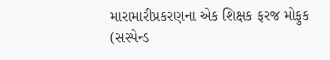મારામારીપ્રકરણના એક શિક્ષક ફરજ મોફુક (સસ્પેન્ડ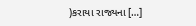)કરાયા રાજ્યના […]